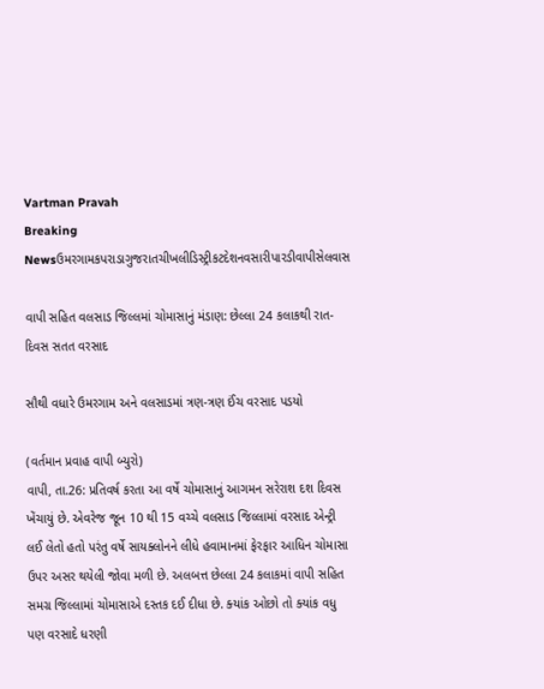Vartman Pravah
Breaking Newsઉમરગામકપરાડાગુજરાતચીખલીડિસ્ટ્રીકટદેશનવસારીપારડીવાપીસેલવાસ

વાપી સહિત વલસાડ જિલ્લમાં ચોમાસાનું મંડાણ: છેલ્લા 24 કલાકથી રાત-દિવસ સતત વરસાદ

સૌથી વધારે ઉમરગામ અને વલસાડમાં ત્રણ-ત્રણ ઈંચ વરસાદ પડયો

(વર્તમાન પ્રવાહ વાપી બ્‍યુરો)
વાપી, તા.26: પ્રતિવર્ષ કરતા આ વર્ષે ચોમાસાનું આગમન સરેરાશ દશ દિવસ ખેંચાયું છે. એવરેજ જૂન 10 થી 15 વચ્‍ચે વલસાડ જિલ્લામાં વરસાદ એન્‍ટ્રી લઈ લેતો હતો પરંતુ વર્ષે સાયક્‍લોનને લીધે હવામાનમાં ફેરફાર આધિન ચોમાસા ઉપર અસર થયેલી જોવા મળી છે. અલબત્ત છેલ્લા 24 કલાકમાં વાપી સહિત સમગ્ર જિલ્લામાં ચોમાસાએ દસ્‍તક દઈ દીધા છે. ક્‍યાંક ઓછો તો ક્‍યાંક વધુ પણ વરસાદે ધરણી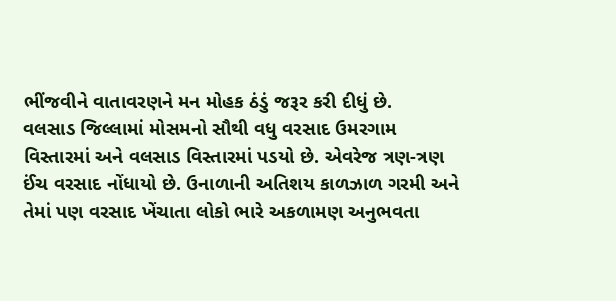ભીંજવીને વાતાવરણને મન મોહક ઠંડું જરૂર કરી દીધું છે.
વલસાડ જિલ્લામાં મોસમનો સૌથી વધુ વરસાદ ઉમરગામ વિસ્‍તારમાં અને વલસાડ વિસ્‍તારમાં પડયો છે. એવરેજ ત્રણ-ત્રણ ઈંચ વરસાદ નોંધાયો છે. ઉનાળાની અતિશય કાળઝાળ ગરમી અને તેમાં પણ વરસાદ ખેંચાતા લોકો ભારે અકળામણ અનુભવતા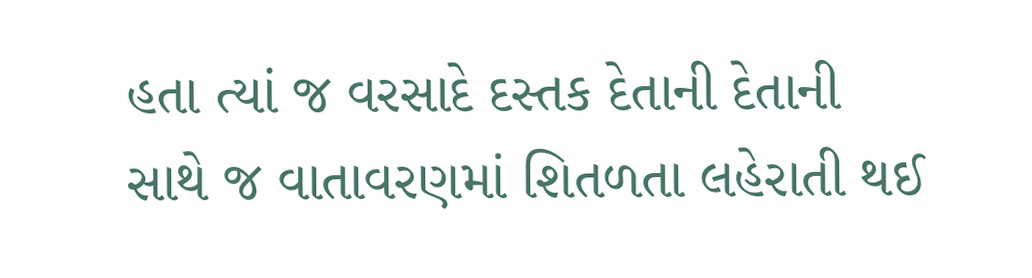હતા ત્‍યાં જ વરસાદે દસ્‍તક દેતાની દેતાની સાથે જ વાતાવરણમાં શિતળતા લહેરાતી થઈ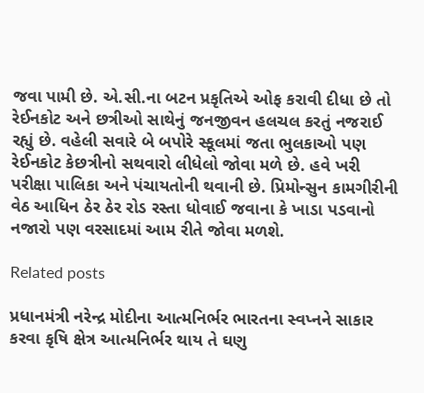જવા પામી છે. એ.સી.ના બટન પ્રકૃતિએ ઓફ કરાવી દીધા છે તો રેઈનકોટ અને છત્રીઓ સાથેનું જનજીવન હલચલ કરતું નજરાઈ રહ્યું છે. વહેલી સવારે બે બપોરે સ્‍કૂલમાં જતા ભુલકાઓ પણ રેઈનકોટ કેછત્રીનો સથવારો લીધેલો જોવા મળે છે. હવે ખરી પરીક્ષા પાલિકા અને પંચાયતોની થવાની છે. પ્રિમોન્‍સુન કામગીરીની વેઠ આધિન ઠેર ઠેર રોડ રસ્‍તા ધોવાઈ જવાના કે ખાડા પડવાનો નજારો પણ વરસાદમાં આમ રીતે જોવા મળશે.

Related posts

પ્રધાનમંત્રી નરેન્દ્ર મોદીના આત્મનિર્ભર ભારતના સ્વપ્નને સાકાર કરવા કૃષિ ક્ષેત્ર આત્મનિર્ભર થાય તે ઘણુ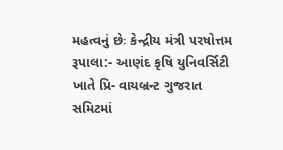મહત્વનું છેઃ કેન્દ્રીય મંત્રી પરષોત્તમ રૂપાલા:- આણંદ કૃષિ યુનિવર્સિટી ખાતે પ્રિ- વાયબ્રન્ટ ગુજરાત સમિટમાં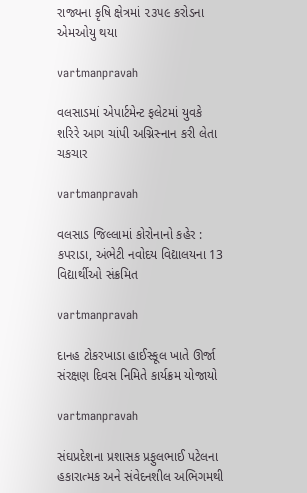રાજ્યના કૃષિ ક્ષેત્રમાં ૨૩૫૯ કરોડના એમઓયુ થયા

vartmanpravah

વલસાડમાં એપાર્ટમેન્‍ટ ફલેટમાં યુવકે શરિરે આગ ચાંપી અગ્નિસ્‍નાન કરી લેતા ચકચાર

vartmanpravah

વલસાડ જિલ્લામાં કોરોનાનો કહેર : કપરાડા, અંભેટી નવોદય વિદ્યાલયના 13 વિદ્યાર્થીઓ સંક્રમિત

vartmanpravah

દાનહ ટોકરખાડા હાઈસ્‍કૂલ ખાતે ઊર્જા સંરક્ષણ દિવસ નિમિતે કાર્યક્રમ યોજાયો

vartmanpravah

સંઘપ્રદેશના પ્રશાસક પ્રફુલભાઈ પટેલના હકારાત્‍મક અને સંવેદનશીલ અભિગમથી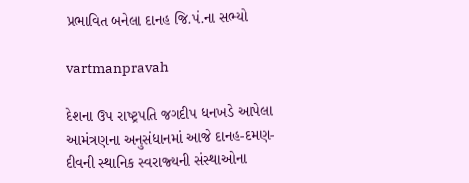પ્રભાવિત બનેલા દાનહ જિ.પં.ના સભ્‍યો

vartmanpravah

દેશના ઉપ રાષ્‍ટ્રપતિ જગદીપ ધનખડે આપેલા આમંત્રણના અનુસંધાનમાં આજે દાનહ-દમણ-દીવની સ્‍થાનિક સ્‍વરાજ્‍યની સંસ્‍થાઓના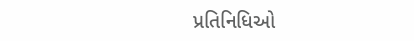પ્રતિનિધિઓ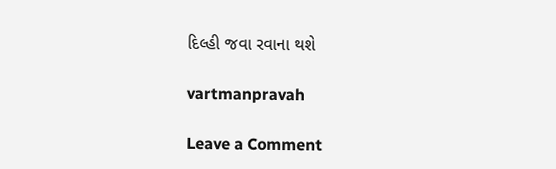દિલ્‍હી જવા રવાના થશે

vartmanpravah

Leave a Comment